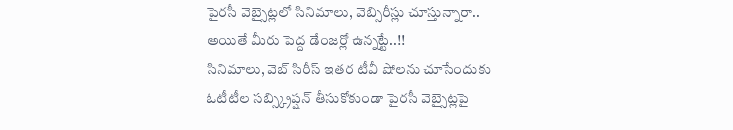పైరసీ వెబ్సైట్లలో సినిమాలు, వెబ్సిరీస్లు చూస్తున్నారా.. అయితే మీరు పెద్ద డేంజర్లో ఉన్నట్టే..!!
సినిమాలు, వెబ్ సిరీస్ ఇతర టీవీ షోలను చూసేందుకు ఓటీటీల సబ్స్క్రిప్షన్ తీసుకోకుండా పైరసీ వెబ్సైట్లపై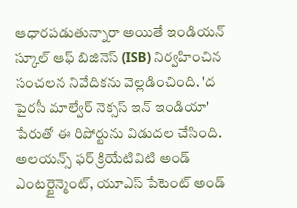ఆధారపడుతున్నారా అయితే ఇండియన్ స్కూల్ ఆఫ్ బిజినెస్ (ISB) నిర్వహించిన సంచలన నివేదికను వెల్లడించింది. 'ద పైరసీ మాల్వేర్ నెక్సస్ ఇన్ ఇండియా' పేరుతో ఈ రిపోర్టును విడుదల చేసింది. అలయన్స్ ఫర్ క్రియేటివిటి అండ్ ఎంటర్టైన్మెంట్, యూఎస్ పేటెంట్ అండ్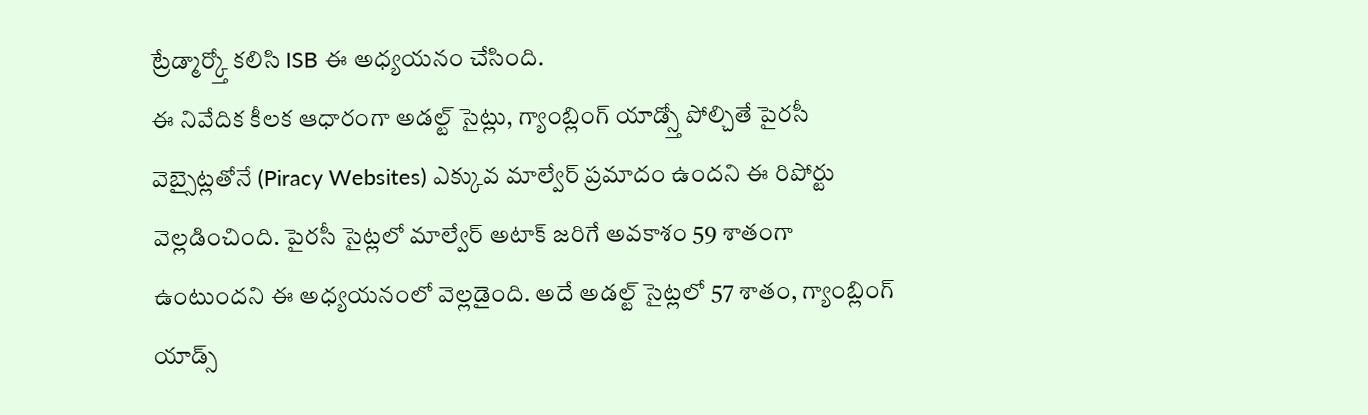ట్రేడ్మార్క్తో కలిసి ISB ఈ అధ్యయనం చేసింది.
ఈ నివేదిక కీలక ఆధారంగా అడల్ట్ సైట్లు, గ్యాంబ్లింగ్ యాడ్స్తో పోల్చితే పైరసీ వెబ్సైట్లతోనే (Piracy Websites) ఎక్కువ మాల్వేర్ ప్రమాదం ఉందని ఈ రిపోర్టు వెల్లడించింది. పైరసీ సైట్లలో మాల్వేర్ అటాక్ జరిగే అవకాశం 59 శాతంగా ఉంటుందని ఈ అధ్యయనంలో వెల్లడైంది. అదే అడల్ట్ సైట్లలో 57 శాతం, గ్యాంబ్లింగ్ యాడ్స్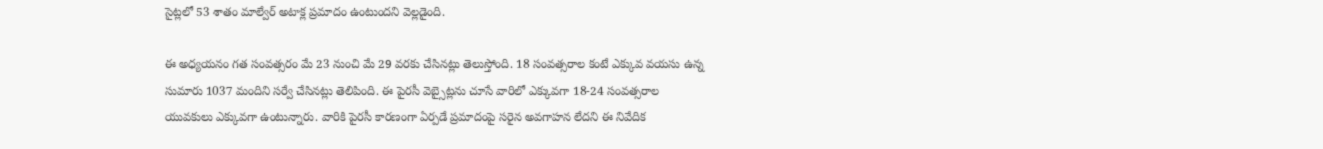సైట్లలో 53 శాతం మాల్వేర్ అటాక్ల ప్రమాదం ఉంటుందని వెల్లడైంది.

ఈ అధ్యయనం గత సంవత్సరం మే 23 నుంచి మే 29 వరకు చేసినట్లు తెలుస్తోంది. 18 సంవత్సరాల కంటే ఎక్కువ వయసు ఉన్న సుమారు 1037 మందిని సర్వే చేసినట్లు తెలిపింది. ఈ పైరసీ వెబ్సైట్లను చూసే వారిలో ఎక్కువగా 18-24 సంవత్సరాల యువకులు ఎక్కువగా ఉంటున్నారు. వారికి పైరసీ కారణంగా ఏర్పడే ప్రమాదంపై సరైన అవగాహన లేదని ఈ నివేదిక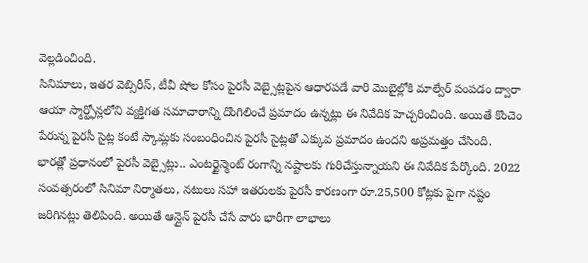వెల్లడించింది.
సినిమాలు, ఇతర వెబ్సిరీస్, టీవీ షోల కోసం పైరసీ వెబ్సైట్లపైన ఆధారపడే వారి మొబైల్లోకి మాల్వేర్ పంపడం ద్వారా ఆయా స్మార్ట్ఫోన్లలోని వ్యక్తిగత సమాచారాన్ని దొంగిలించే ప్రమాదం ఉన్నట్లు ఈ నివేదిక హెచ్చరించింది. అయితే కొంచెం పేరున్న పైరసీ సైట్ల కంటే స్కామ్లకు సంబంధించిన పైరసీ సైట్లతో ఎక్కువ ప్రమాదం ఉందని అప్రమత్తం చేసింది.
భారత్లో ప్రధానంలో పైరసీ వెబ్సైట్లు.. ఎంటర్టైన్మెంట్ రంగాన్ని నష్టాలకు గురిచేస్తున్నాయని ఈ నివేదిక పేర్కొంది. 2022 సంవత్సరంలో సినిమా నిర్మాతలు, నటులు సహా ఇతరులకు పైరసీ కారణంగా రూ.25,500 కోట్లకు పైగా నష్టం జరిగినట్లు తెలిపింది. అయితే ఆన్లైన్ పైరసీ చేసే వారు భారీగా లాభాలు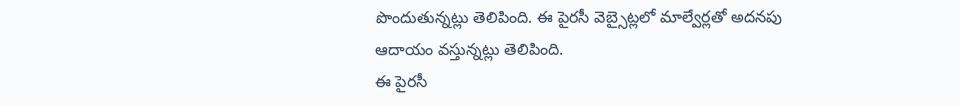పొందుతున్నట్లు తెలిపింది. ఈ పైరసీ వెబ్సైట్లలో మాల్వేర్లతో అదనపు ఆదాయం వస్తున్నట్లు తెలిపింది.
ఈ పైరసీ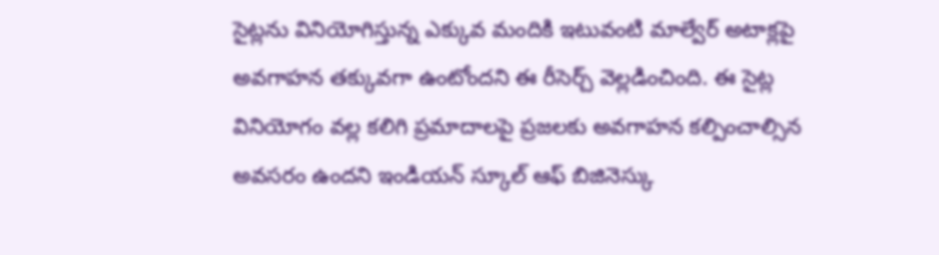సైట్లను వినియోగిస్తున్న ఎక్కువ మందికి ఇటువంటి మాల్వేర్ అటాక్లపై అవగాహన తక్కువగా ఉంటోందని ఈ రీసెర్చ్ వెల్లడించింది. ఈ సైట్ల వినియోగం వల్ల కలిగి ప్రమాదాలపై ప్రజలకు అవగాహన కల్పించాల్సిన అవసరం ఉందని ఇండియన్ స్కూల్ ఆఫ్ బిజినెస్కు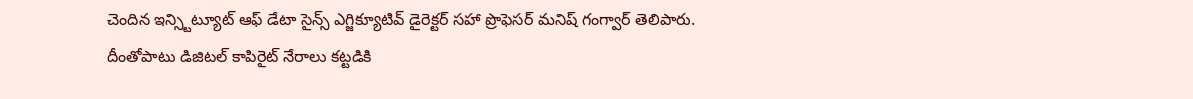చెందిన ఇన్స్టిట్యూట్ ఆఫ్ డేటా సైన్స్ ఎగ్జిక్యూటివ్ డైరెక్టర్ సహా ప్రొఫెసర్ మనిష్ గంగ్వార్ తెలిపారు.
దీంతోపాటు డిజిటల్ కాపిరైట్ నేరాలు కట్టడికి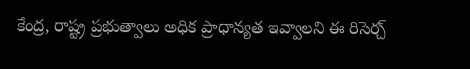కేంద్ర, రాష్ట్ర ప్రభుత్వాలు అధిక ప్రాధాన్యత ఇవ్వాలని ఈ రిసెర్చ్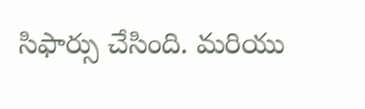సిఫార్సు చేసింది. మరియు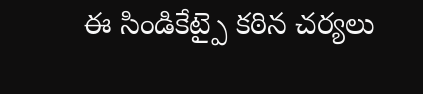ఈ సిండికేట్పై కఠిన చర్యలు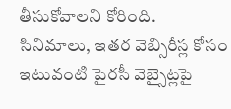తీసుకోవాలని కోరింది. సినిమాలు, ఇతర వెబ్సిరీస్ల కోసం ఇటువంటి పైరసీ వెబ్సైట్లపై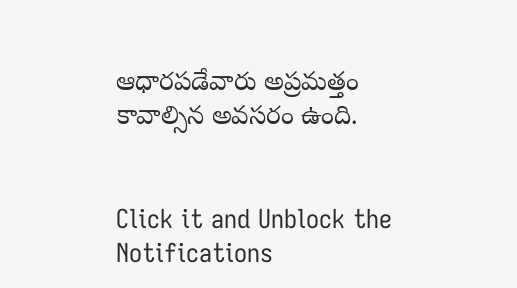ఆధారపడేవారు అప్రమత్తం కావాల్సిన అవసరం ఉంది.


Click it and Unblock the Notifications